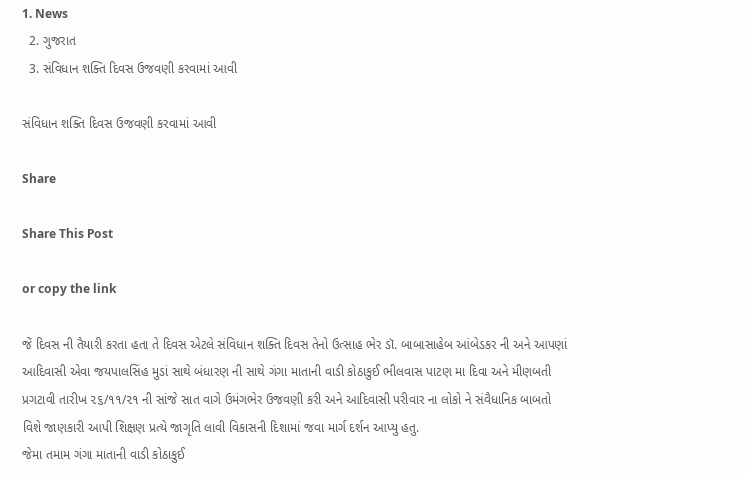1. News
  2. ગુજરાત
  3. સંવિધાન શક્તિ દિવસ ઉજવણી કરવામાં આવી

સંવિધાન શક્તિ દિવસ ઉજવણી કરવામાં આવી

Share

Share This Post

or copy the link

જેં દિવસ ની તૈયારી કરતા હતા તે દિવસ એટલે સંવિધાન શક્તિ દિવસ તેનો ઉત્સાહ ભેર ડૉ. બાબાસાહેબ આંબેડકર ની અને આપણાં આદિવાસી એવા જયપાલસિંહ મુડાં સાથે બંધારણ ની સાથે ગંગા માતાની વાડી કોઠાકુઈ ભીલવાસ પાટણ મા દિવા અને મીણબતી પ્રગટાવી તારીખ ૨૬/૧૧/૨૧ ની સાંજે સાત વાગે ઉમંગભેર ઉજવણી કરી અને આદિવાસી પરીવાર ના લોકો ને સંવૈધાનિક બાબતો વિશે જાણકારી આપી શિક્ષણ પ્રત્યે જાગૃતિ લાવી વિકાસની દિશામાં જવા માર્ગ દર્શન આપ્યુ હતુ.
જેમા તમામ ગંગા માતાની વાડી કોઠાકુઈ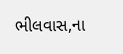ભીલવાસ,ના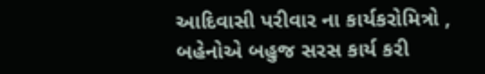આદિવાસી પરીવાર ના કાર્યકરોમિત્રો , બહેનોએ બહુજ સરસ કાર્ય કરી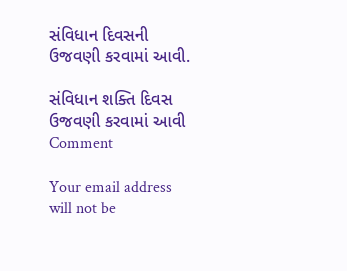સંવિધાન દિવસની ઉજવણી કરવામાં આવી.

સંવિધાન શક્તિ દિવસ ઉજવણી કરવામાં આવી
Comment

Your email address will not be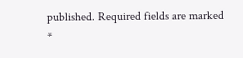published. Required fields are marked *